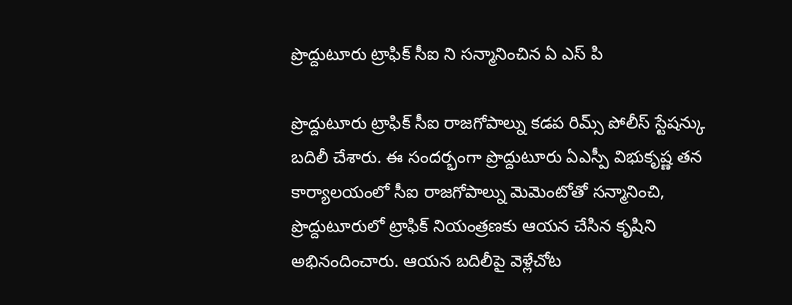ప్రొద్దుటూరు ట్రాఫిక్ సీఐ ని సన్మానించిన ఏ ఎస్ పి

ప్రొద్దుటూరు ట్రాఫిక్ సీఐ రాజగోపాల్ను కడప రిమ్స్ పోలీస్ స్టేషన్కు బదిలీ చేశారు. ఈ సందర్భంగా ప్రొద్దుటూరు ఏఎస్పీ విభుకృష్ణ తన కార్యాలయంలో సీఐ రాజగోపాల్ను మెమెంటోతో సన్మానించి, ప్రొద్దుటూరులో ట్రాఫిక్ నియంత్రణకు ఆయన చేసిన కృషిని అభినందించారు. ఆయన బదిలీపై వెళ్లేచోట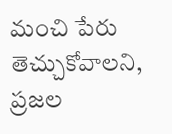మంచి పేరు తెచ్చుకోవాలని, ప్రజల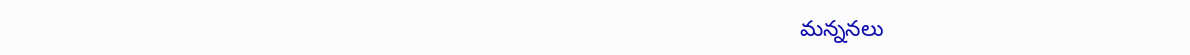మన్ననలు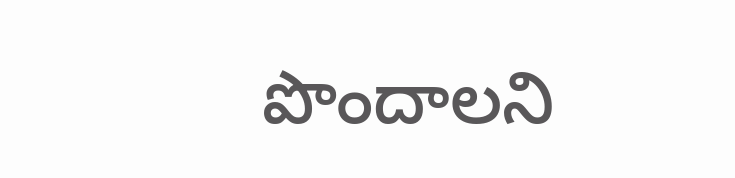పొందాలని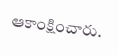ఆకాంక్షించారు.